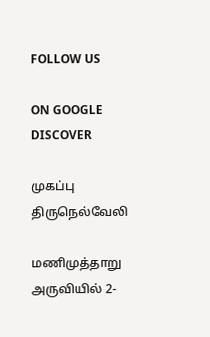FOLLOW US

ON GOOGLE DISCOVER

முகப்பு
திருநெல்வேலி

மணிமுத்தாறு அருவியில் 2-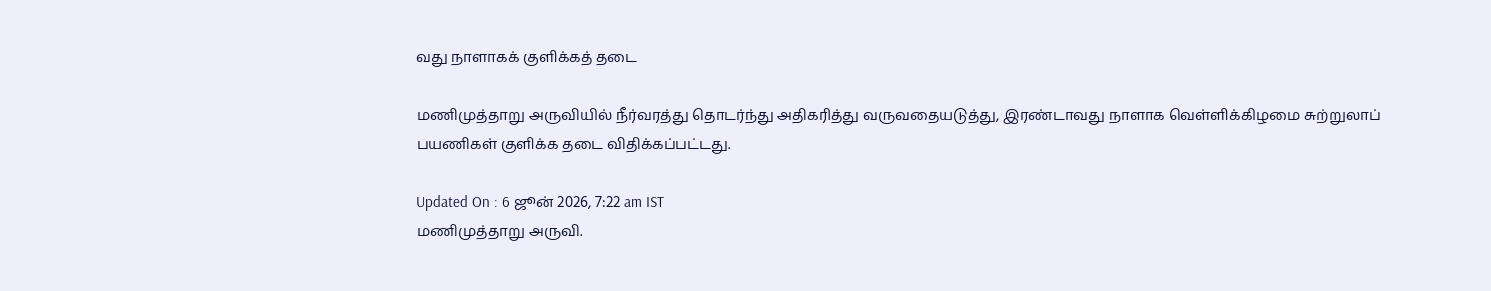வது நாளாகக் குளிக்கத் தடை

மணிமுத்தாறு அருவியில் நீர்வரத்து தொடர்ந்து அதிகரித்து வருவதையடுத்து, இரண்டாவது நாளாக வெள்ளிக்கிழமை சுற்றுலாப் பயணிகள் குளிக்க தடை விதிக்கப்பட்டது.

Updated On : 6 ஜூன் 2026, 7:22 am IST
மணிமுத்தாறு அருவி.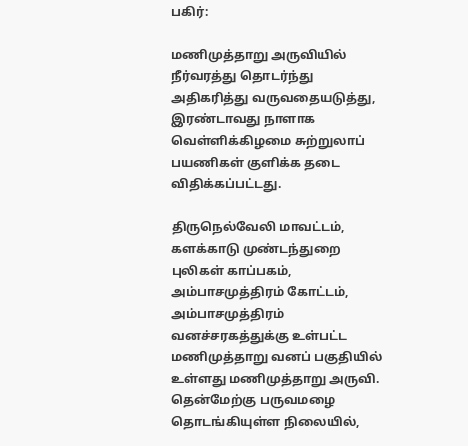பகிர்:

மணிமுத்தாறு அருவியில் நீர்வரத்து தொடர்ந்து அதிகரித்து வருவதையடுத்து, இரண்டாவது நாளாக வெள்ளிக்கிழமை சுற்றுலாப் பயணிகள் குளிக்க தடை விதிக்கப்பட்டது.

திருநெல்வேலி மாவட்டம், களக்காடு முண்டந்துறை புலிகள் காப்பகம், அம்பாசமுத்திரம் கோட்டம், அம்பாசமுத்திரம் வனச்சரகத்துக்கு உள்பட்ட மணிமுத்தாறு வனப் பகுதியில் உள்ளது மணிமுத்தாறு அருவி. தென்மேற்கு பருவமழை தொடங்கியுள்ள நிலையில்,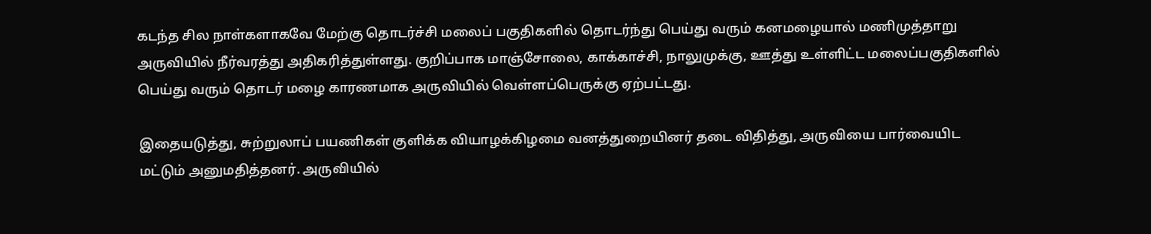கடந்த சில நாள்களாகவே மேற்கு தொடர்ச்சி மலைப் பகுதிகளில் தொடர்ந்து பெய்து வரும் கனமழையால் மணிமுத்தாறு அருவியில் நீர்வரத்து அதிகரித்துள்ளது. குறிப்பாக மாஞ்சோலை, காக்காச்சி, நாலுமுக்கு, ஊத்து உள்ளிட்ட மலைப்பகுதிகளில் பெய்து வரும் தொடர் மழை காரணமாக அருவியில் வெள்ளப்பெருக்கு ஏற்பட்டது.

இதையடுத்து, சுற்றுலாப் பயணிகள் குளிக்க வியாழக்கிழமை வனத்துறையினர் தடை விதித்து, அருவியை பார்வையிட மட்டும் அனுமதித்தனர். அருவியில்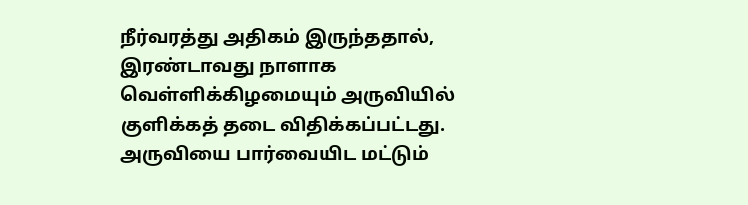நீர்வரத்து அதிகம் இருந்ததால், இரண்டாவது நாளாக வெள்ளிக்கிழமையும் அருவியில் குளிக்கத் தடை விதிக்கப்பட்டது. அருவியை பார்வையிட மட்டும்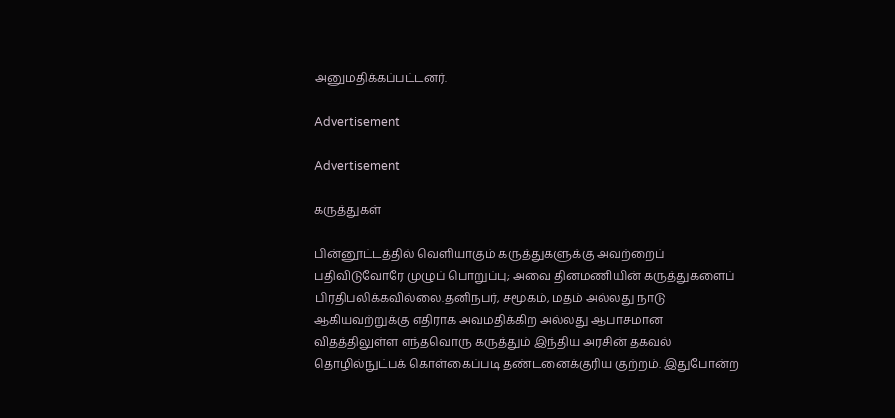அனுமதிக்கப்பட்டனர்.

Advertisement

Advertisement

கருத்துகள்

பின்னூட்டத்தில் வெளியாகும் கருத்துகளுக்கு அவற்றைப் பதிவிடுவோரே முழுப் பொறுப்பு; அவை தினமணியின் கருத்துகளைப் பிரதிபலிக்கவில்லை.தனிநபர், சமூகம், மதம் அல்லது நாடு ஆகியவற்றுக்கு எதிராக அவமதிக்கிற அல்லது ஆபாசமான விதத்திலுள்ள எந்தவொரு கருத்தும் இந்திய அரசின் தகவல் தொழில்நுட்பக் கொள்கைப்படி தண்டனைக்குரிய குற்றம். இதுபோன்ற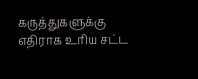கருத்துகளுக்கு எதிராக உரிய சட்ட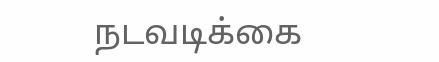நடவடிக்கை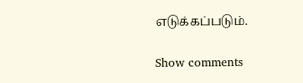எடுக்கப்படும்.

Show comments